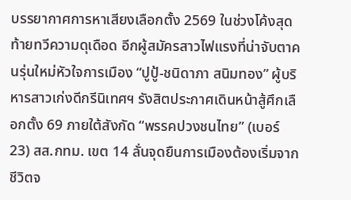บรรยากาศการหาเสียงเลือกตั้ง 2569 ในช่วงโค้งสุดท้ายทวีความดุเดือด อีกผู้สมัครสาวไฟแรงที่น่าจับตาคนรุ่นใหม่หัวใจการเมือง “ปูปู้-ชนิดาภา สนิมทอง” ผู้บริหารสาวเก่งดีกรีนิเทศฯ รังสิตประกาศเดินหน้าสู้ศึกเลือกตั้ง 69 ภายใต้สังกัด “พรรคปวงชนไทย” (เบอร์ 23) สส.กทม. เขต 14 ลั่นจุดยืนการเมืองต้องเริ่มจากชีวิตจ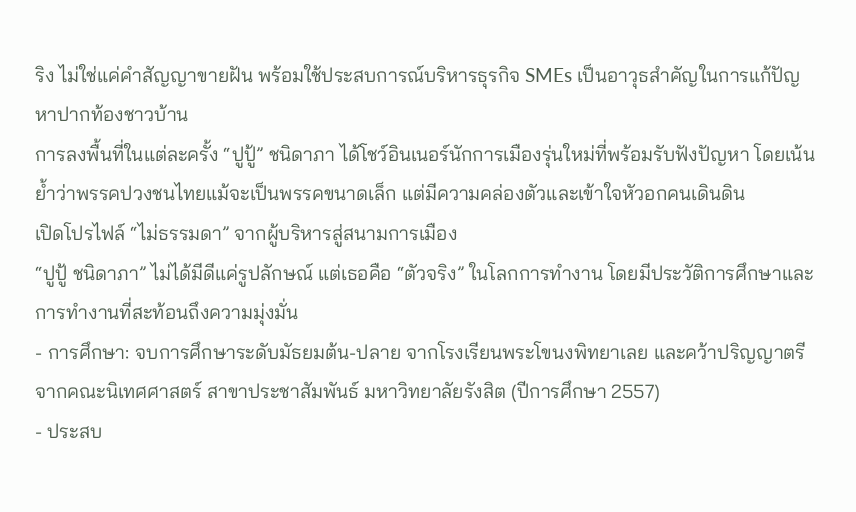ริง ไม่ใช่แค่คำสัญญาขายฝัน พร้อมใช้ประสบการณ์บริหารธุรกิจ SMEs เป็นอาวุธสำคัญในการแก้ปัญหาปากท้องชาวบ้าน
การลงพื้นที่ในแต่ละครั้ง “ปูปู้” ชนิดาภา ได้โชว์อินเนอร์นักการเมืองรุ่นใหม่ที่พร้อมรับฟังปัญหา โดยเน้นย้ำว่าพรรคปวงชนไทยแม้จะเป็นพรรคขนาดเล็ก แต่มีความคล่องตัวและเข้าใจหัวอกคนเดินดิน
เปิดโปรไฟล์ “ไม่ธรรมดา” จากผู้บริหารสู่สนามการเมือง
“ปูปู้ ชนิดาภา” ไม่ได้มีดีแค่รูปลักษณ์ แต่เธอคือ “ตัวจริง” ในโลกการทำงาน โดยมีประวัติการศึกษาและการทำงานที่สะท้อนถึงความมุ่งมั่น
- การศึกษา: จบการศึกษาระดับมัธยมต้น-ปลาย จากโรงเรียนพระโขนงพิทยาเลย และคว้าปริญญาตรีจากคณะนิเทศศาสตร์ สาขาประชาสัมพันธ์ มหาวิทยาลัยรังสิต (ปีการศึกษา 2557)
- ประสบ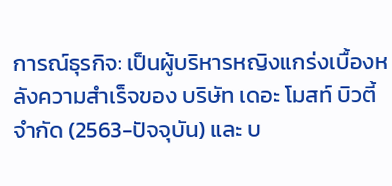การณ์ธุรกิจ: เป็นผู้บริหารหญิงแกร่งเบื้องหลังความสำเร็จของ บริษัท เดอะ โมสท์ บิวตี้ จำกัด (2563-ปัจจุบัน) และ บ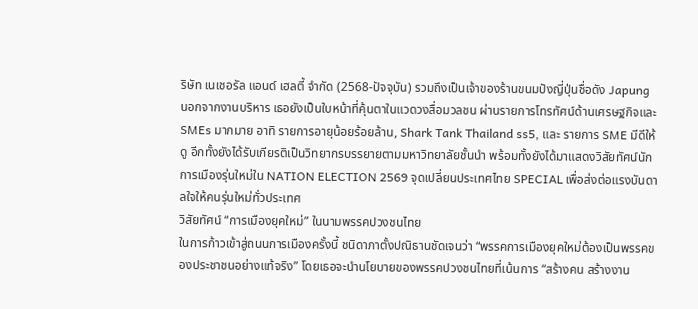ริษัท เนเชอรัล แอนด์ เฮลตี้ จำกัด (2568-ปัจจุบัน) รวมถึงเป็นเจ้าของร้านขนมปังญี่ปุ่นชื่อดัง Japung
นอกจากงานบริหาร เธอยังเป็นใบหน้าที่คุ้นตาในแวดวงสื่อมวลชน ผ่านรายการโทรทัศน์ด้านเศรษฐกิจและ SMEs มากมาย อาทิ รายการอายุน้อยร้อยล้าน, Shark Tank Thailand ss5, และ รายการ SME มีดีให้ดู อีกทั้งยังได้รับเกียรติเป็นวิทยากรบรรยายตามมหาวิทยาลัยชั้นนำ พร้อมทั้งยังได้มาแสดงวิสัยทัศน์นักการเมืองรุ่นใหม่ใน NATION ELECTION 2569 จุดเปลี่ยนประเทศไทย SPECIAL เพื่อส่งต่อแรงบันดาลใจให้คนรุ่นใหม่ทั่วประเทศ
วิสัยทัศน์ “การเมืองยุคใหม่” ในนามพรรคปวงชนไทย
ในการก้าวเข้าสู่ถนนการเมืองครั้งนี้ ชนิดาภาตั้งปณิธานชัดเจนว่า “พรรคการเมืองยุคใหม่ต้องเป็นพรรคของประชาชนอย่างแท้จริง” โดยเธอจะนำนโยบายของพรรคปวงชนไทยที่เน้นการ “สร้างคน สร้างงาน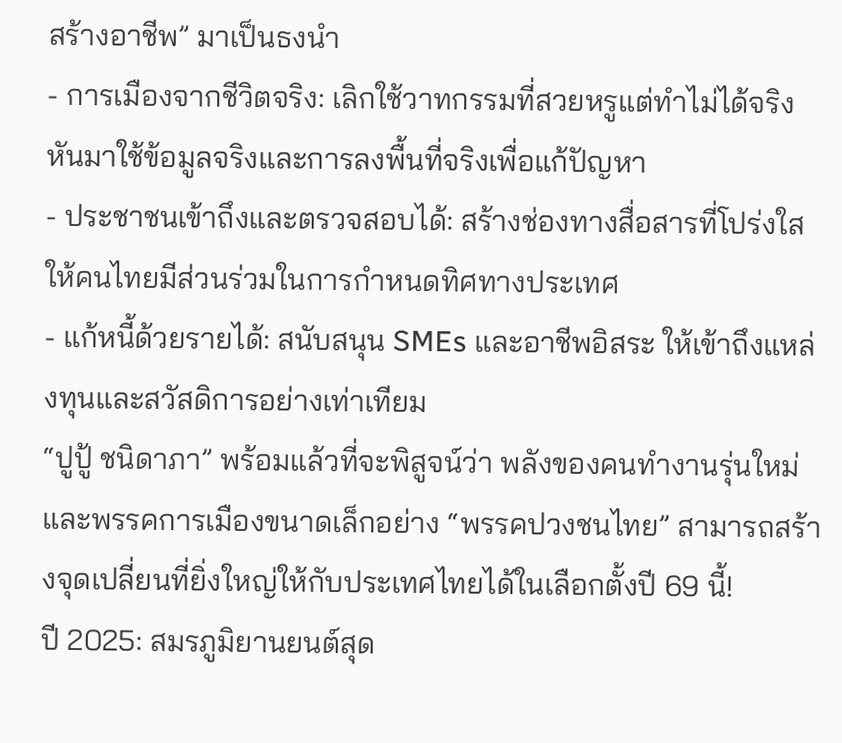สร้างอาชีพ” มาเป็นธงนำ
- การเมืองจากชีวิตจริง: เลิกใช้วาทกรรมที่สวยหรูแต่ทำไม่ได้จริง หันมาใช้ข้อมูลจริงและการลงพื้นที่จริงเพื่อแก้ปัญหา
- ประชาชนเข้าถึงและตรวจสอบได้: สร้างช่องทางสื่อสารที่โปร่งใส ให้คนไทยมีส่วนร่วมในการกำหนดทิศทางประเทศ
- แก้หนี้ด้วยรายได้: สนับสนุน SMEs และอาชีพอิสระ ให้เข้าถึงแหล่งทุนและสวัสดิการอย่างเท่าเทียม
“ปูปู้ ชนิดาภา” พร้อมแล้วที่จะพิสูจน์ว่า พลังของคนทำงานรุ่นใหม่และพรรคการเมืองขนาดเล็กอย่าง “พรรคปวงชนไทย” สามารถสร้างจุดเปลี่ยนที่ยิ่งใหญ่ให้กับประเทศไทยได้ในเลือกตั้งปี 69 นี้!
ปี 2025: สมรภูมิยานยนต์สุด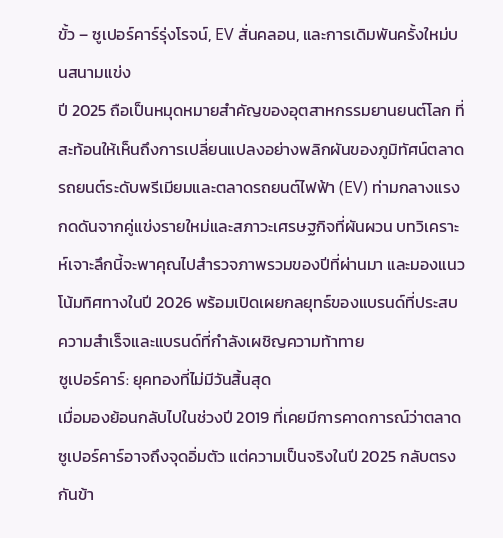ขั้ว – ซูเปอร์คาร์รุ่งโรจน์, EV สั่นคลอน, และการเดิมพันครั้งใหม่บนสนามแข่ง
ปี 2025 ถือเป็นหมุดหมายสำคัญของอุตสาหกรรมยานยนต์โลก ที่สะท้อนให้เห็นถึงการเปลี่ยนแปลงอย่างพลิกผันของภูมิทัศน์ตลาดรถยนต์ระดับพรีเมียมและตลาดรถยนต์ไฟฟ้า (EV) ท่ามกลางแรงกดดันจากคู่แข่งรายใหม่และสภาวะเศรษฐกิจที่ผันผวน บทวิเคราะห์เจาะลึกนี้จะพาคุณไปสำรวจภาพรวมของปีที่ผ่านมา และมองแนวโน้มทิศทางในปี 2026 พร้อมเปิดเผยกลยุทธ์ของแบรนด์ที่ประสบความสำเร็จและแบรนด์ที่กำลังเผชิญความท้าทาย
ซูเปอร์คาร์: ยุคทองที่ไม่มีวันสิ้นสุด
เมื่อมองย้อนกลับไปในช่วงปี 2019 ที่เคยมีการคาดการณ์ว่าตลาดซูเปอร์คาร์อาจถึงจุดอิ่มตัว แต่ความเป็นจริงในปี 2025 กลับตรงกันข้า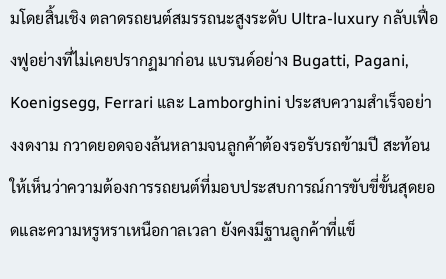มโดยสิ้นเชิง ตลาดรถยนต์สมรรถนะสูงระดับ Ultra-luxury กลับเฟื่องฟูอย่างที่ไม่เคยปรากฏมาก่อน แบรนด์อย่าง Bugatti, Pagani, Koenigsegg, Ferrari และ Lamborghini ประสบความสำเร็จอย่างงดงาม กวาดยอดจองล้นหลามจนลูกค้าต้องรอรับรถข้ามปี สะท้อนให้เห็นว่าความต้องการรถยนต์ที่มอบประสบการณ์การขับขี่ขั้นสุดยอดและความหรูหราเหนือกาลเวลา ยังคงมีฐานลูกค้าที่แข็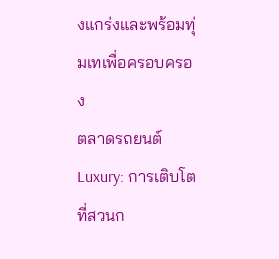งแกร่งและพร้อมทุ่มเทเพื่อครอบครอง
ตลาดรถยนต์ Luxury: การเติบโตที่สวนก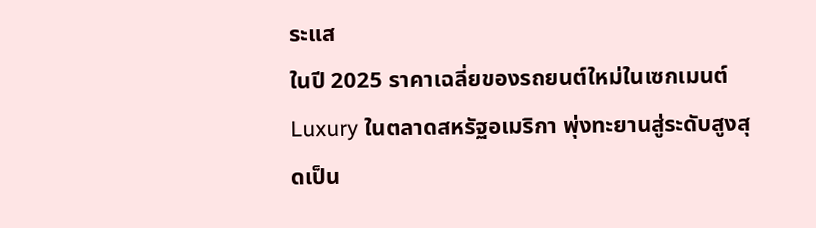ระแส
ในปี 2025 ราคาเฉลี่ยของรถยนต์ใหม่ในเซกเมนต์ Luxury ในตลาดสหรัฐอเมริกา พุ่งทะยานสู่ระดับสูงสุดเป็น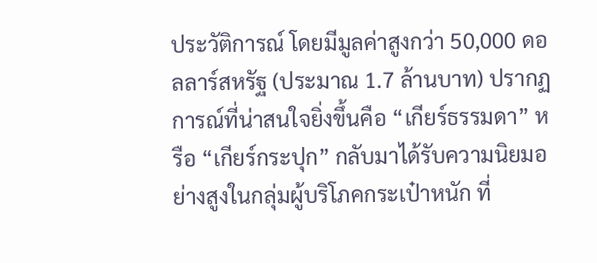ประวัติการณ์ โดยมีมูลค่าสูงกว่า 50,000 ดอลลาร์สหรัฐ (ประมาณ 1.7 ล้านบาท) ปรากฏการณ์ที่น่าสนใจยิ่งขึ้นคือ “เกียร์ธรรมดา” หรือ “เกียร์กระปุก” กลับมาได้รับความนิยมอย่างสูงในกลุ่มผู้บริโภคกระเป๋าหนัก ที่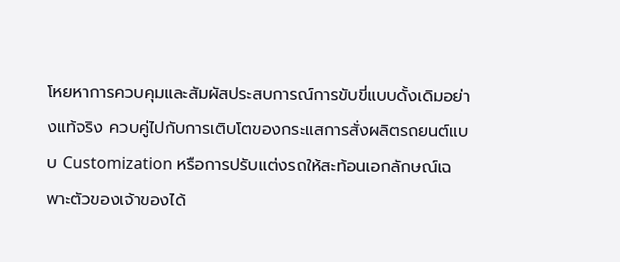โหยหาการควบคุมและสัมผัสประสบการณ์การขับขี่แบบดั้งเดิมอย่างแท้จริง ควบคู่ไปกับการเติบโตของกระแสการสั่งผลิตรถยนต์แบบ Customization หรือการปรับแต่งรถให้สะท้อนเอกลักษณ์เฉพาะตัวของเจ้าของได้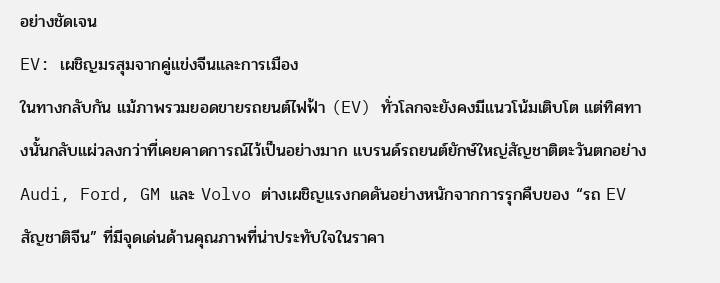อย่างชัดเจน
EV: เผชิญมรสุมจากคู่แข่งจีนและการเมือง
ในทางกลับกัน แม้ภาพรวมยอดขายรถยนต์ไฟฟ้า (EV) ทั่วโลกจะยังคงมีแนวโน้มเติบโต แต่ทิศทางนั้นกลับแผ่วลงกว่าที่เคยคาดการณ์ไว้เป็นอย่างมาก แบรนด์รถยนต์ยักษ์ใหญ่สัญชาติตะวันตกอย่าง Audi, Ford, GM และ Volvo ต่างเผชิญแรงกดดันอย่างหนักจากการรุกคืบของ “รถ EV สัญชาติจีน” ที่มีจุดเด่นด้านคุณภาพที่น่าประทับใจในราคา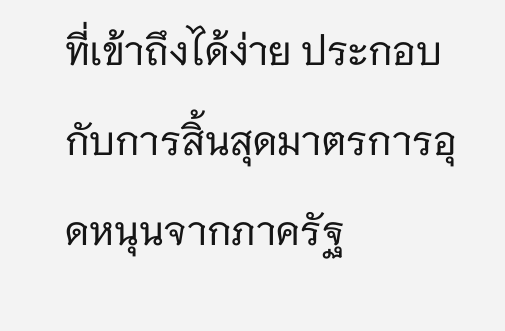ที่เข้าถึงได้ง่าย ประกอบกับการสิ้นสุดมาตรการอุดหนุนจากภาครัฐ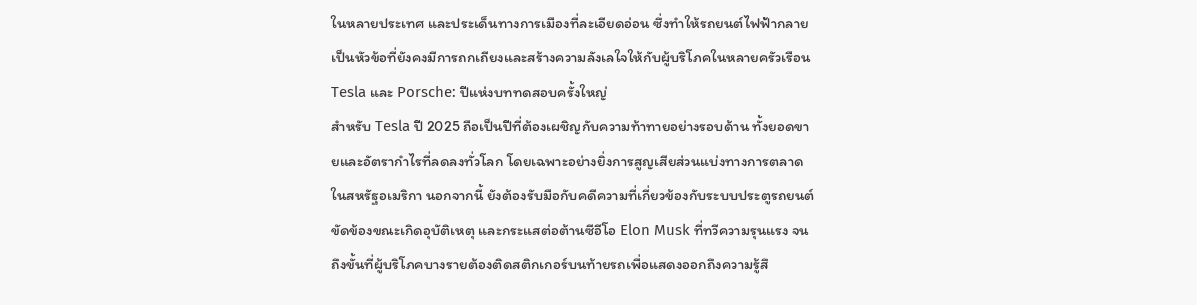ในหลายประเทศ และประเด็นทางการเมืองที่ละเอียดอ่อน ซึ่งทำให้รถยนต์ไฟฟ้ากลายเป็นหัวข้อที่ยังคงมีการถกเถียงและสร้างความลังเลใจให้กับผู้บริโภคในหลายครัวเรือน
Tesla และ Porsche: ปีแห่งบททดสอบครั้งใหญ่
สำหรับ Tesla ปี 2025 ถือเป็นปีที่ต้องเผชิญกับความท้าทายอย่างรอบด้าน ทั้งยอดขายและอัตรากำไรที่ลดลงทั่วโลก โดยเฉพาะอย่างยิ่งการสูญเสียส่วนแบ่งทางการตลาดในสหรัฐอเมริกา นอกจากนี้ ยังต้องรับมือกับคดีความที่เกี่ยวข้องกับระบบประตูรถยนต์ขัดข้องขณะเกิดอุบัติเหตุ และกระแสต่อต้านซีอีโอ Elon Musk ที่ทวีความรุนแรง จนถึงขั้นที่ผู้บริโภคบางรายต้องติดสติกเกอร์บนท้ายรถเพื่อแสดงออกถึงความรู้สึ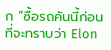ก “ซื้อรถคันนี้ก่อนที่จะทราบว่า Elon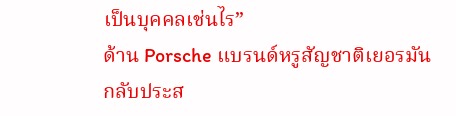เป็นบุคคลเช่นไร”
ด้าน Porsche แบรนด์หรูสัญชาติเยอรมัน กลับประส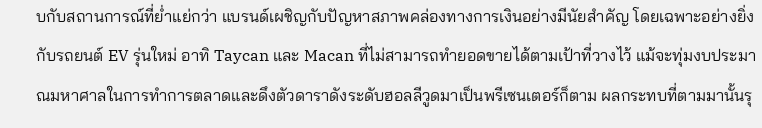บกับสถานการณ์ที่ย่ำแย่กว่า แบรนด์เผชิญกับปัญหาสภาพคล่องทางการเงินอย่างมีนัยสำคัญ โดยเฉพาะอย่างยิ่งกับรถยนต์ EV รุ่นใหม่ อาทิ Taycan และ Macan ที่ไม่สามารถทำยอดขายได้ตามเป้าที่วางไว้ แม้จะทุ่มงบประมาณมหาศาลในการทำการตลาดและดึงตัวดาราดังระดับฮอลลีวูดมาเป็นพรีเซนเตอร์ก็ตาม ผลกระทบที่ตามมานั้นรุ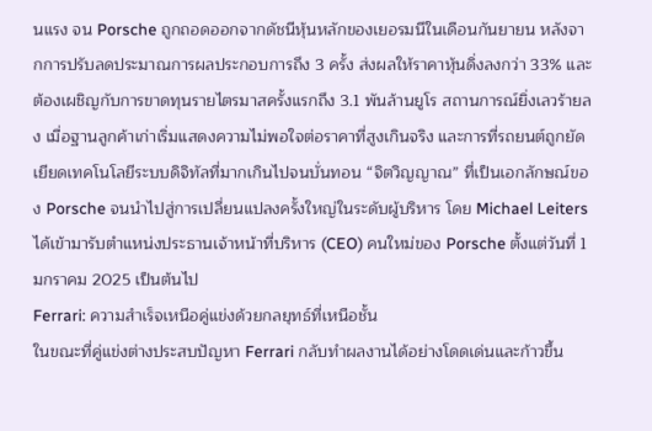นแรง จน Porsche ถูกถอดออกจากดัชนีหุ้นหลักของเยอรมนีในเดือนกันยายน หลังจากการปรับลดประมาณการผลประกอบการถึง 3 ครั้ง ส่งผลให้ราคาหุ้นดิ่งลงกว่า 33% และต้องเผชิญกับการขาดทุนรายไตรมาสครั้งแรกถึง 3.1 พันล้านยูโร สถานการณ์ยิ่งเลวร้ายลง เมื่อฐานลูกค้าเก่าเริ่มแสดงความไม่พอใจต่อราคาที่สูงเกินจริง และการที่รถยนต์ถูกยัดเยียดเทคโนโลยีระบบดิจิทัลที่มากเกินไปจนบั่นทอน “จิตวิญญาณ” ที่เป็นเอกลักษณ์ของ Porsche จนนำไปสู่การเปลี่ยนแปลงครั้งใหญ่ในระดับผู้บริหาร โดย Michael Leiters ได้เข้ามารับตำแหน่งประธานเจ้าหน้าที่บริหาร (CEO) คนใหม่ของ Porsche ตั้งแต่วันที่ 1 มกราคม 2025 เป็นต้นไป
Ferrari: ความสำเร็จเหนือคู่แข่งด้วยกลยุทธ์ที่เหนือชั้น
ในขณะที่คู่แข่งต่างประสบปัญหา Ferrari กลับทำผลงานได้อย่างโดดเด่นและก้าวขึ้น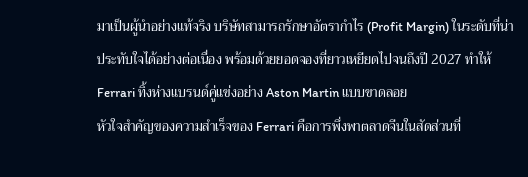มาเป็นผู้นำอย่างแท้จริง บริษัทสามารถรักษาอัตรากำไร (Profit Margin) ในระดับที่น่าประทับใจได้อย่างต่อเนื่อง พร้อมด้วยยอดจองที่ยาวเหยียดไปจนถึงปี 2027 ทำให้ Ferrari ทิ้งห่างแบรนด์คู่แข่งอย่าง Aston Martin แบบขาดลอย
หัวใจสำคัญของความสำเร็จของ Ferrari คือการพึ่งพาตลาดจีนในสัดส่วนที่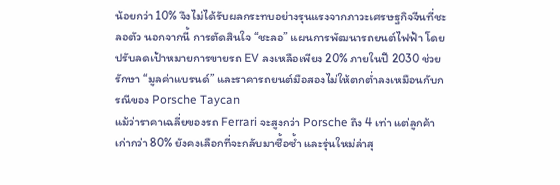น้อยกว่า 10% จึงไม่ได้รับผลกระทบอย่างรุนแรงจากภาวะเศรษฐกิจจีนที่ชะลอตัว นอกจากนี้ การตัดสินใจ “ชะลอ” แผนการพัฒนารถยนต์ไฟฟ้า โดยปรับลดเป้าหมายการขายรถ EV ลงเหลือเพียง 20% ภายในปี 2030 ช่วยรักษา “มูลค่าแบรนด์” และราคารถยนต์มือสองไม่ให้ตกต่ำลงเหมือนกับกรณีของ Porsche Taycan
แม้ว่าราคาเฉลี่ยของรถ Ferrari จะสูงกว่า Porsche ถึง 4 เท่า แต่ลูกค้าเก่ากว่า 80% ยังคงเลือกที่จะกลับมาซื้อซ้ำ และรุ่นใหม่ล่าสุ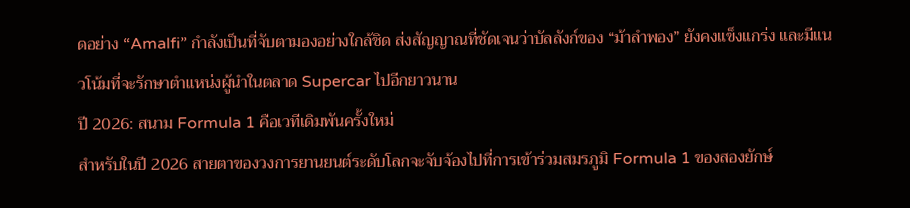ดอย่าง “Amalfi” กำลังเป็นที่จับตามองอย่างใกล้ชิด ส่งสัญญาณที่ชัดเจนว่าบัลลังก์ของ “ม้าลำพอง” ยังคงแข็งแกร่ง และมีแนวโน้มที่จะรักษาตำแหน่งผู้นำในตลาด Supercar ไปอีกยาวนาน
ปี 2026: สนาม Formula 1 คือเวทีเดิมพันครั้งใหม่
สำหรับในปี 2026 สายตาของวงการยานยนต์ระดับโลกจะจับจ้องไปที่การเข้าร่วมสมรภูมิ Formula 1 ของสองยักษ์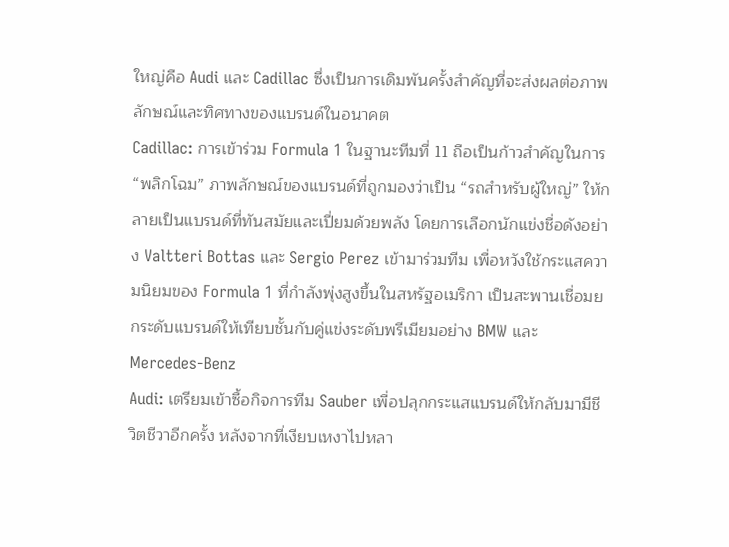ใหญ่คือ Audi และ Cadillac ซึ่งเป็นการเดิมพันครั้งสำคัญที่จะส่งผลต่อภาพลักษณ์และทิศทางของแบรนด์ในอนาคต
Cadillac: การเข้าร่วม Formula 1 ในฐานะทีมที่ 11 ถือเป็นก้าวสำคัญในการ “พลิกโฉม” ภาพลักษณ์ของแบรนด์ที่ถูกมองว่าเป็น “รถสำหรับผู้ใหญ่” ให้กลายเป็นแบรนด์ที่ทันสมัยและเปี่ยมด้วยพลัง โดยการเลือกนักแข่งชื่อดังอย่าง Valtteri Bottas และ Sergio Perez เข้ามาร่วมทีม เพื่อหวังใช้กระแสความนิยมของ Formula 1 ที่กำลังพุ่งสูงขึ้นในสหรัฐอเมริกา เป็นสะพานเชื่อมยกระดับแบรนด์ให้เทียบชั้นกับคู่แข่งระดับพรีเมียมอย่าง BMW และ Mercedes-Benz
Audi: เตรียมเข้าซื้อกิจการทีม Sauber เพื่อปลุกกระแสแบรนด์ให้กลับมามีชีวิตชีวาอีกครั้ง หลังจากที่เงียบเหงาไปหลา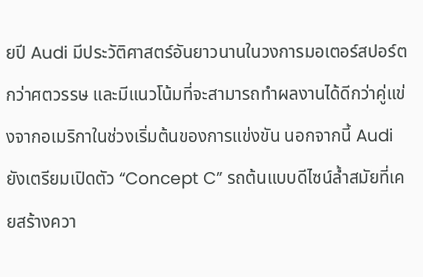ยปี Audi มีประวัติศาสตร์อันยาวนานในวงการมอเตอร์สปอร์ตกว่าศตวรรษ และมีแนวโน้มที่จะสามารถทำผลงานได้ดีกว่าคู่แข่งจากอเมริกาในช่วงเริ่มต้นของการแข่งขัน นอกจากนี้ Audi ยังเตรียมเปิดตัว “Concept C” รถต้นแบบดีไซน์ล้ำสมัยที่เคยสร้างควา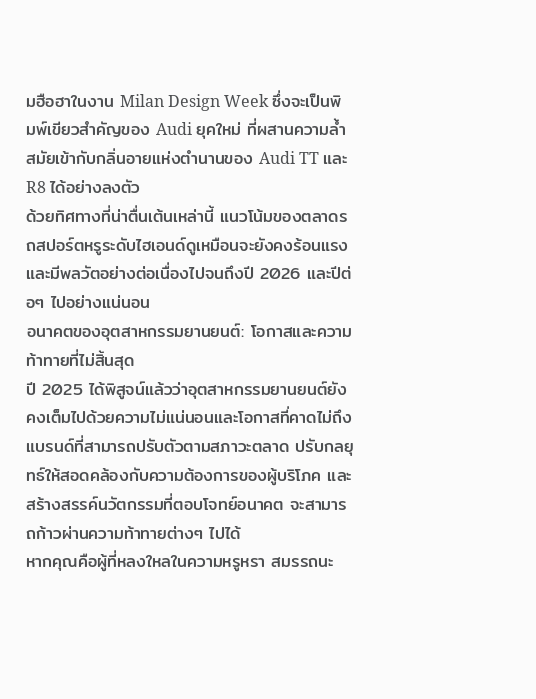มฮือฮาในงาน Milan Design Week ซึ่งจะเป็นพิมพ์เขียวสำคัญของ Audi ยุคใหม่ ที่ผสานความล้ำสมัยเข้ากับกลิ่นอายแห่งตำนานของ Audi TT และ R8 ได้อย่างลงตัว
ด้วยทิศทางที่น่าตื่นเต้นเหล่านี้ แนวโน้มของตลาดรถสปอร์ตหรูระดับไฮเอนด์ดูเหมือนจะยังคงร้อนแรงและมีพลวัตอย่างต่อเนื่องไปจนถึงปี 2026 และปีต่อๆ ไปอย่างแน่นอน
อนาคตของอุตสาหกรรมยานยนต์: โอกาสและความท้าทายที่ไม่สิ้นสุด
ปี 2025 ได้พิสูจน์แล้วว่าอุตสาหกรรมยานยนต์ยังคงเต็มไปด้วยความไม่แน่นอนและโอกาสที่คาดไม่ถึง แบรนด์ที่สามารถปรับตัวตามสภาวะตลาด ปรับกลยุทธ์ให้สอดคล้องกับความต้องการของผู้บริโภค และสร้างสรรค์นวัตกรรมที่ตอบโจทย์อนาคต จะสามารถก้าวผ่านความท้าทายต่างๆ ไปได้
หากคุณคือผู้ที่หลงใหลในความหรูหรา สมรรถนะ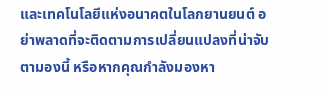และเทคโนโลยีแห่งอนาคตในโลกยานยนต์ อย่าพลาดที่จะติดตามการเปลี่ยนแปลงที่น่าจับตามองนี้ หรือหากคุณกำลังมองหา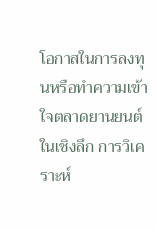โอกาสในการลงทุนหรือทำความเข้าใจตลาดยานยนต์ในเชิงลึก การวิเคราะห์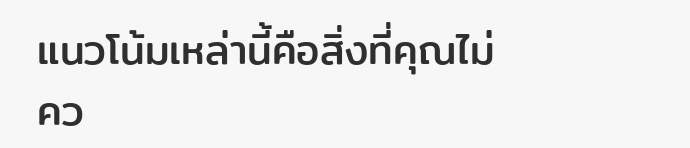แนวโน้มเหล่านี้คือสิ่งที่คุณไม่คว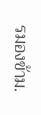รมองข้าม.